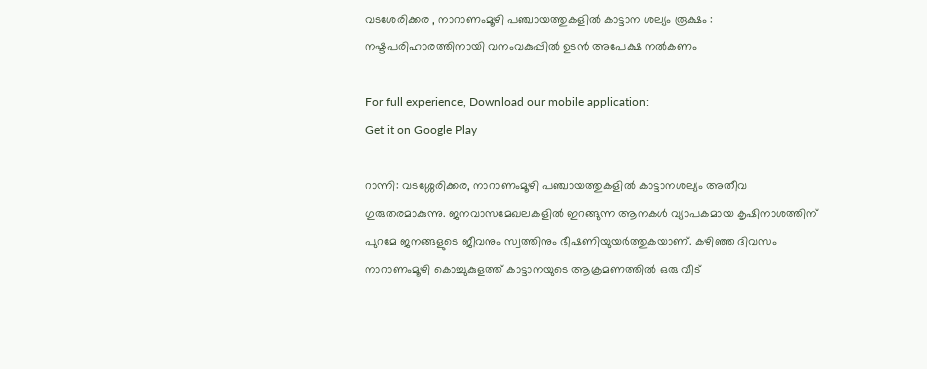വടശേരിക്കര , നാറാണംമൂഴി പഞ്ചായത്തുകളില്‍ കാട്ടാന ശല്യം രൂക്ഷം : നഷ്ടപരിഹാരത്തിനായി വനംവകുപ്പിൽ ഉടന്‍ അപേക്ഷ നല്‍കണം

For full experience, Download our mobile application:
Get it on Google Play

റാന്നി: വടശ്ശേരിക്കര, നാറാണംമൂഴി പഞ്ചായത്തുകളില്‍ കാട്ടാനശല്യം അതീവ ഗുരുതരമാകുന്നു. ജനവാസമേഖലകളിൽ ഇറങ്ങുന്ന ആനകൾ വ്യാപകമായ കൃഷിനാശത്തിന് പുറമേ ജനങ്ങളുടെ ജീവനും സ്വത്തിനും ഭീഷണിയുയർത്തുകയാണ്. കഴിഞ്ഞ ദിവസം നാറാണംമൂഴി കൊച്ചുകുളത്ത് കാട്ടാനയുടെ ആക്രമണത്തിൽ ഒരു വീട്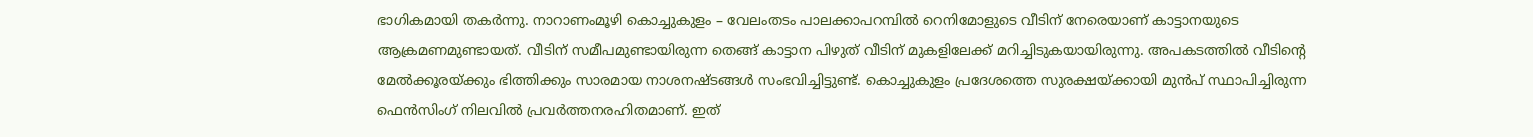ഭാഗികമായി തകർന്നു. നാറാണംമൂഴി കൊച്ചുകുളം – വേലംതടം പാലക്കാപറമ്പിൽ റെനിമോളുടെ വീടിന് നേരെയാണ് കാട്ടാനയുടെ ആക്രമണമുണ്ടായത്. വീടിന് സമീപമുണ്ടായിരുന്ന തെങ്ങ് കാട്ടാന പിഴുത് വീടിന് മുകളിലേക്ക് മറിച്ചിടുകയായിരുന്നു. അപകടത്തിൽ വീടിന്റെ മേൽക്കൂരയ്ക്കും ഭിത്തിക്കും സാരമായ നാശനഷ്ടങ്ങൾ സംഭവിച്ചിട്ടുണ്ട്. കൊച്ചുകുളം പ്രദേശത്തെ സുരക്ഷയ്ക്കായി മുൻപ് സ്ഥാപിച്ചിരുന്ന ഫെൻസിംഗ് നിലവിൽ പ്രവർത്തനരഹിതമാണ്. ഇത്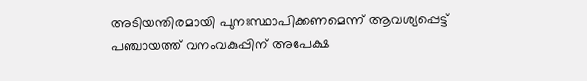അടിയന്തിരമായി പുനഃസ്ഥാപിക്കണമെന്ന് ആവശ്യപ്പെട്ട് പഞ്ചായത്ത് വനംവകുപ്പിന് അപേക്ഷ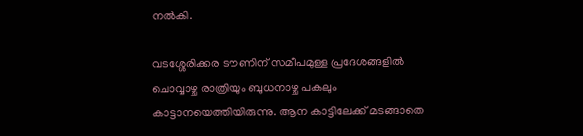നൽകി.

വടശ്ശേരിക്കര ടൗണിന് സമീപമുള്ള പ്രദേശങ്ങളിൽ ചൊവ്വാഴ്ച രാത്രിയും ബുധനാഴ്ച പകലും കാട്ടാനയെത്തിയിരുന്നു. ആന കാട്ടിലേക്ക് മടങ്ങാതെ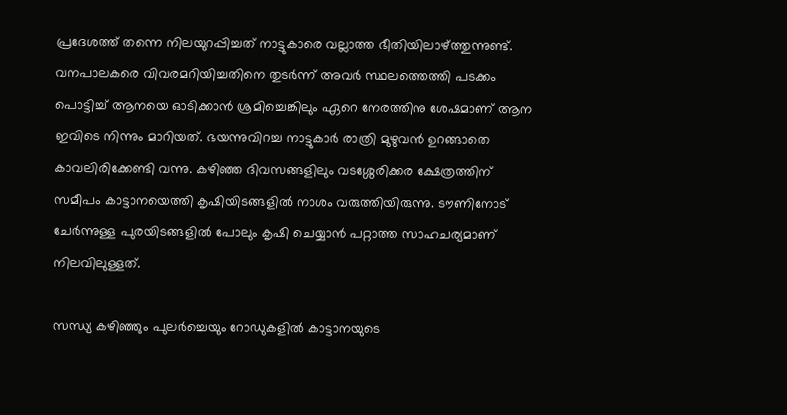പ്രദേശത്ത് തന്നെ നിലയുറപ്പിച്ചത് നാട്ടുകാരെ വല്ലാത്ത ഭീതിയിലാഴ്ത്തുന്നുണ്ട്. വനപാലകരെ വിവരമറിയിച്ചതിനെ തുടർന്ന് അവർ സ്ഥലത്തെത്തി പടക്കം പൊട്ടിച്ച് ആനയെ ഓടിക്കാൻ ശ്രമിച്ചെങ്കിലും ഏറെ നേരത്തിനു ശേഷമാണ് ആന ഇവിടെ നിന്നും മാറിയത്. ഭയന്നുവിറച്ച നാട്ടുകാർ രാത്രി മുഴുവൻ ഉറങ്ങാതെ കാവലിരിക്കേണ്ടി വന്നു. കഴിഞ്ഞ ദിവസങ്ങളിലും വടശ്ശേരിക്കര ക്ഷേത്രത്തിന് സമീപം കാട്ടാനയെത്തി കൃഷിയിടങ്ങളില്‍ നാശം വരുത്തിയിരുന്നു. ടൗണിനോട് ചേർന്നുള്ള പുരയിടങ്ങളിൽ പോലും കൃഷി ചെയ്യാൻ പറ്റാത്ത സാഹചര്യമാണ് നിലവിലുള്ളത്.

സന്ധ്യ കഴിഞ്ഞും പുലർച്ചെയും റോഡുകളിൽ കാട്ടാനയുടെ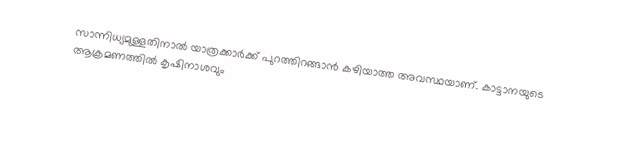സാന്നിധ്യമുള്ളതിനാൽ യാത്രക്കാർക്ക് പുറത്തിറങ്ങാൻ കഴിയാത്ത അവസ്ഥയാണ്. കാട്ടാനയുടെ ആക്രമണത്തിൽ കൃഷിനാശവും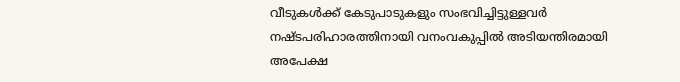വീടുകൾക്ക് കേടുപാടുകളും സംഭവിച്ചിട്ടുള്ളവർ നഷ്ടപരിഹാരത്തിനായി വനംവകുപ്പിൽ അടിയന്തിരമായി അപേക്ഷ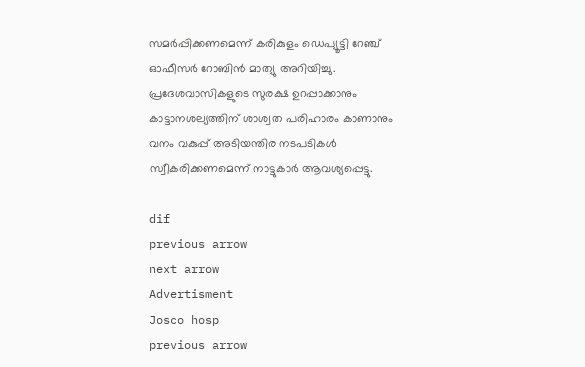സമർപ്പിക്കണമെന്ന് കരികുളം ഡെപ്യൂട്ടി റേഞ്ച് ഓഫീസർ റോബിൻ മാത്യു അറിയിച്ചു. പ്രദേശവാസികളുടെ സുരക്ഷ ഉറപ്പാക്കാനും കാട്ടാനശല്യത്തിന് ശാശ്വത പരിഹാരം കാണാനും വനം വകുപ്പ് അടിയന്തിര നടപടികൾ സ്വീകരിക്കണമെന്ന് നാട്ടുകാര്‍ ആവശ്യപ്പെട്ടു.

dif
previous arrow
next arrow
Advertisment
Josco hosp
previous arrow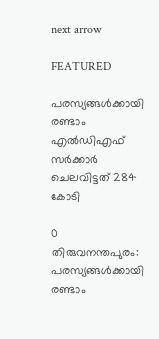next arrow

FEATURED

പരസ്യങ്ങള്‍ക്കായി രണ്ടാം എല്‍ഡിഎഫ് സര്‍ക്കാര്‍ ചെലവിട്ടത് 284 കോടി

0
തിരുവനന്തപുരം: പരസ്യങ്ങള്‍ക്കായി രണ്ടാം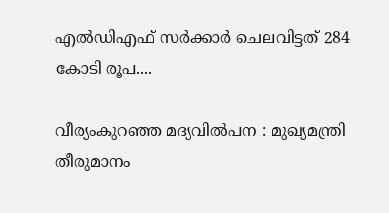എല്‍ഡിഎഫ് സര്‍ക്കാര്‍ ചെലവിട്ടത് 284 കോടി രൂപ....

വീര്യംകുറഞ്ഞ മദ്യവില്‍പന : മുഖ്യമന്ത്രി തീരുമാനം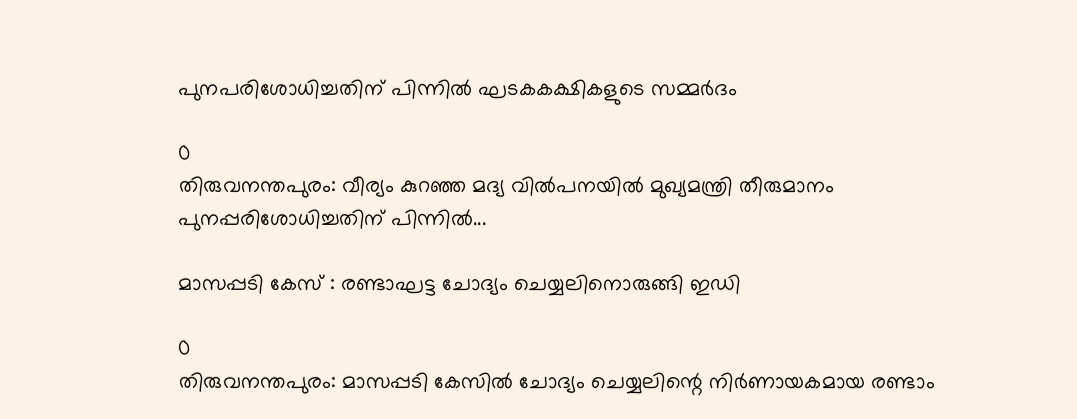പുനപരിശോധിച്ചതിന് പിന്നില്‍ ഘടകകക്ഷികളുടെ സമ്മര്‍ദം

0
തിരുവനന്തപുരം: വീര്യം കുറഞ്ഞ മദ്യ വില്‍പനയില്‍ മുഖ്യമന്ത്രി തീരുമാനം പുനപ്പരിശോധിച്ചതിന് പിന്നില്‍...

മാസപ്പടി കേസ് : രണ്ടാഘട്ട ചോദ്യം ചെയ്യലിനൊരുങ്ങി ഇഡി

0
തിരുവനന്തപുരം: മാസപ്പടി കേസില്‍ ചോദ്യം ചെയ്യലിന്റെ നിര്‍ണായകമായ രണ്ടാം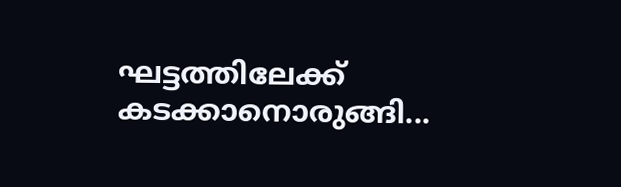ഘട്ടത്തിലേക്ക് കടക്കാനൊരുങ്ങി...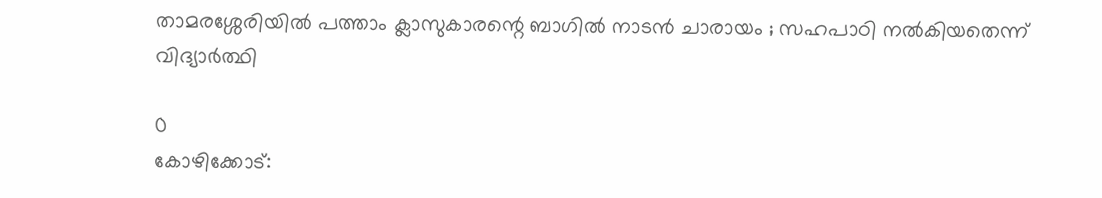താമരശ്ശേരിയിൽ പത്താം ക്ലാസുകാരന്റെ ബാഗിൽ നാടൻ ചാരായം ; സഹപാഠി നല്‍കിയതെന്ന് വിദ്യാർത്ഥി

0
കോഴിക്കോട്: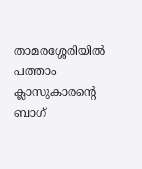താമരശ്ശേരിയിൽ പത്താം ക്ലാസുകാരന്റെ ബാഗ്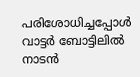പരിശോധിച്ചപ്പോൾ വാട്ടർ ബോട്ടിലിൽ നാടൻ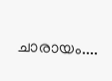ചാരായം....